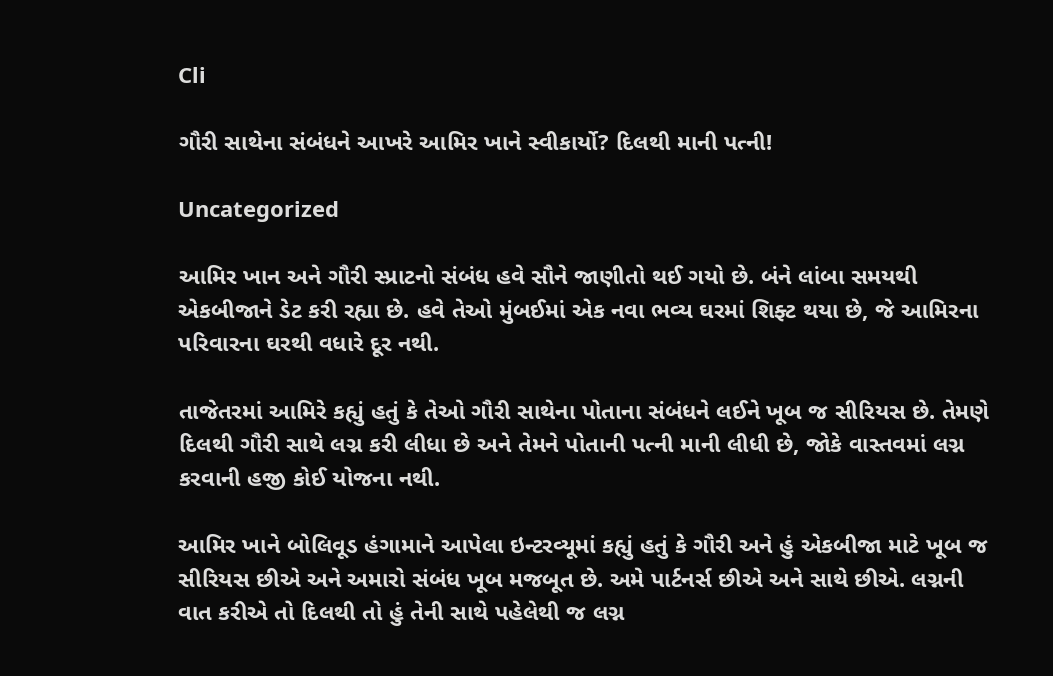Cli

ગૌરી સાથેના સંબંધને આખરે આમિર ખાને સ્વીકાર્યો? દિલથી માની પત્ની!

Uncategorized

આમિર ખાન અને ગૌરી સ્પ્રાટનો સંબંધ હવે સૌને જાણીતો થઈ ગયો છે. બંને લાંબા સમયથી એકબીજાને ડેટ કરી રહ્યા છે. હવે તેઓ મુંબઈમાં એક નવા ભવ્ય ઘરમાં શિફ્ટ થયા છે, જે આમિરના પરિવારના ઘરથી વધારે દૂર નથી.

તાજેતરમાં આમિરે કહ્યું હતું કે તેઓ ગૌરી સાથેના પોતાના સંબંધને લઈને ખૂબ જ સીરિયસ છે. તેમણે દિલથી ગૌરી સાથે લગ્ન કરી લીધા છે અને તેમને પોતાની પત્ની માની લીધી છે, જોકે વાસ્તવમાં લગ્ન કરવાની હજી કોઈ યોજના નથી.

આમિર ખાને બોલિવૂડ હંગામાને આપેલા ઇન્ટરવ્યૂમાં કહ્યું હતું કે ગૌરી અને હું એકબીજા માટે ખૂબ જ સીરિયસ છીએ અને અમારો સંબંધ ખૂબ મજબૂત છે. અમે પાર્ટનર્સ છીએ અને સાથે છીએ. લગ્નની વાત કરીએ તો દિલથી તો હું તેની સાથે પહેલેથી જ લગ્ન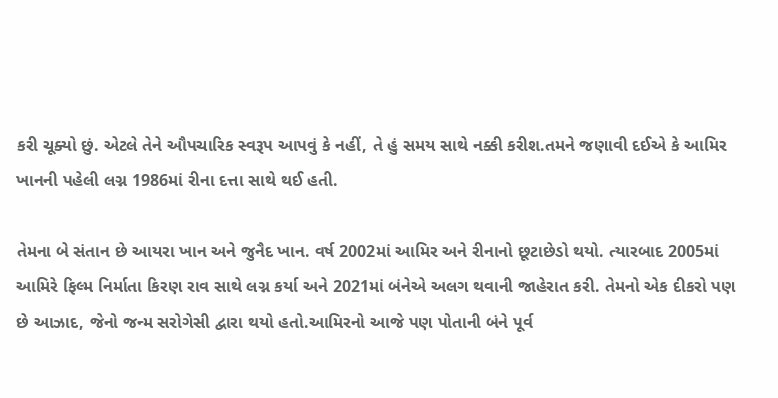કરી ચૂક્યો છું. એટલે તેને ઔપચારિક સ્વરૂપ આપવું કે નહીં, તે હું સમય સાથે નક્કી કરીશ.તમને જણાવી દઈએ કે આમિર ખાનની પહેલી લગ્ન 1986માં રીના દત્તા સાથે થઈ હતી.

તેમના બે સંતાન છે આયરા ખાન અને જુનૈદ ખાન. વર્ષ 2002માં આમિર અને રીનાનો છૂટાછેડો થયો. ત્યારબાદ 2005માં આમિરે ફિલ્મ નિર્માતા કિરણ રાવ સાથે લગ્ન કર્યા અને 2021માં બંનેએ અલગ થવાની જાહેરાત કરી. તેમનો એક દીકરો પણ છે આઝાદ, જેનો જન્મ સરોગેસી દ્વારા થયો હતો.આમિરનો આજે પણ પોતાની બંને પૂર્વ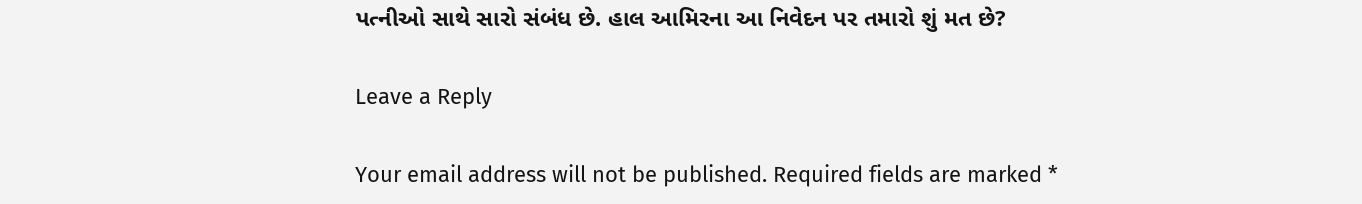પત્નીઓ સાથે સારો સંબંધ છે. હાલ આમિરના આ નિવેદન પર તમારો શું મત છે?

Leave a Reply

Your email address will not be published. Required fields are marked *